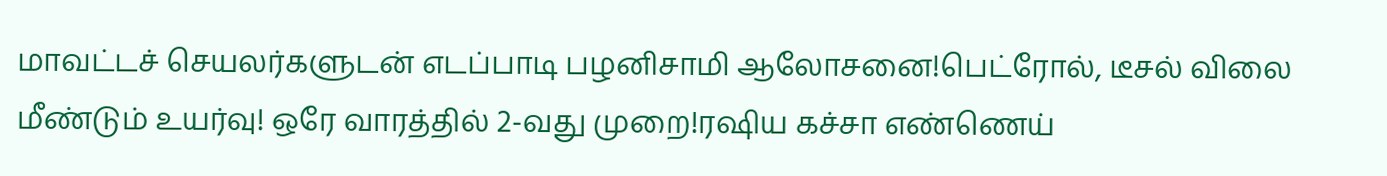மாவட்டச் செயலர்களுடன் எடப்பாடி பழனிசாமி ஆலோசனை!பெட்ரோல், டீசல் விலை மீண்டும் உயர்வு! ஒரே வாரத்தில் 2-வது முறை!ரஷிய கச்சா எண்ணெய்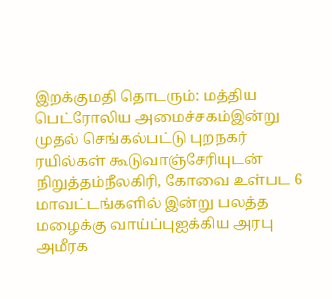இறக்குமதி தொடரும்: மத்திய பெட்ரோலிய அமைச்சகம்இன்று முதல் செங்கல்பட்டு புறநகர் ரயில்கள் கூடுவாஞ்சேரியுடன் நிறுத்தம்நீலகிரி, கோவை உள்பட 6 மாவட்டங்களில் இன்று பலத்த மழைக்கு வாய்ப்புஐக்கிய அரபு அமீரக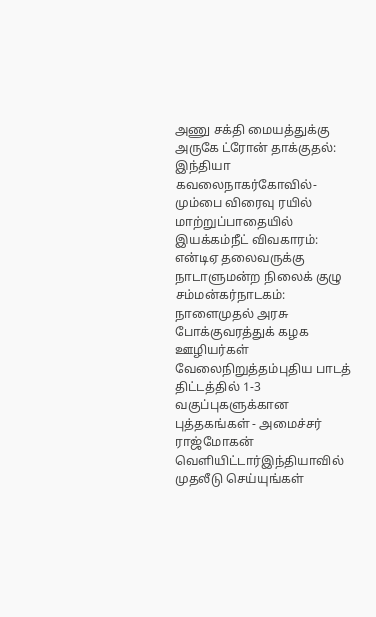அணு சக்தி மையத்துக்கு அருகே ட்ரோன் தாக்குதல்: இந்தியா கவலைநாகர்கோவில்-மும்பை விரைவு ரயில் மாற்றுப்பாதையில் இயக்கம்நீட் விவகாரம்: என்டிஏ தலைவருக்கு நாடாளுமன்ற நிலைக் குழு சம்மன்கர்நாடகம்: நாளைமுதல் அரசு போக்குவரத்துக் கழக ஊழியர்கள் வேலைநிறுத்தம்புதிய பாடத் திட்டத்தில் 1-3 வகுப்புகளுக்கான புத்தகங்கள் - அமைச்சர் ராஜ்மோகன் வெளியிட்டார்இந்தியாவில் முதலீடு செய்யுங்கள்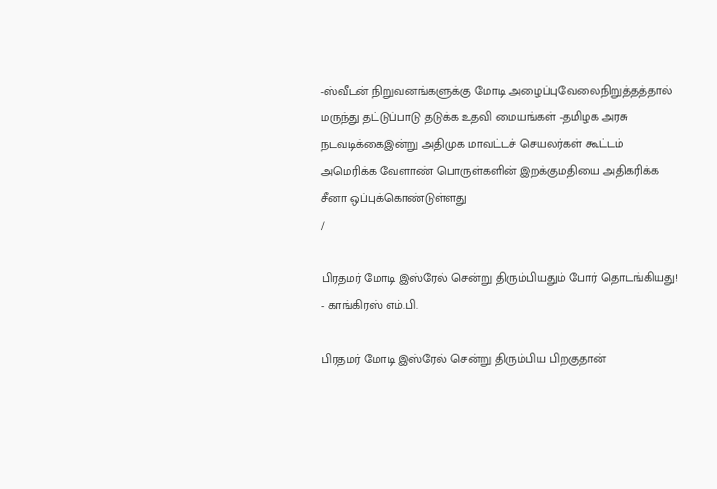-ஸ்வீடன் நிறுவனங்களுக்கு மோடி அழைப்புவேலைநிறுத்தத்தால் மருந்து தட்டுப்பாடு தடுக்க உதவி மையங்கள் -தமிழக அரசு நடவடிக்கைஇன்று அதிமுக மாவட்டச் செயலர்கள் கூட்டம் அமெரிக்க வேளாண் பொருள்களின் இறக்குமதியை அதிகரிக்க சீனா ஒப்புக்கொண்டுள்ளது
/

பிரதமர் மோடி இஸ்ரேல் சென்று திரும்பியதும் போர் தொடங்கியது! - காங்கிரஸ் எம்.பி.

பிரதமர் மோடி இஸ்ரேல் சென்று திரும்பிய பிறகுதான்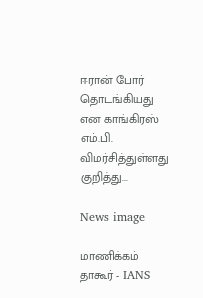ஈரான் போர் தொடங்கியது என காங்கிரஸ் எம்.பி. விமர்சித்துள்ளது குறித்து...

News image

மாணிக்கம் தாகூர் - IANS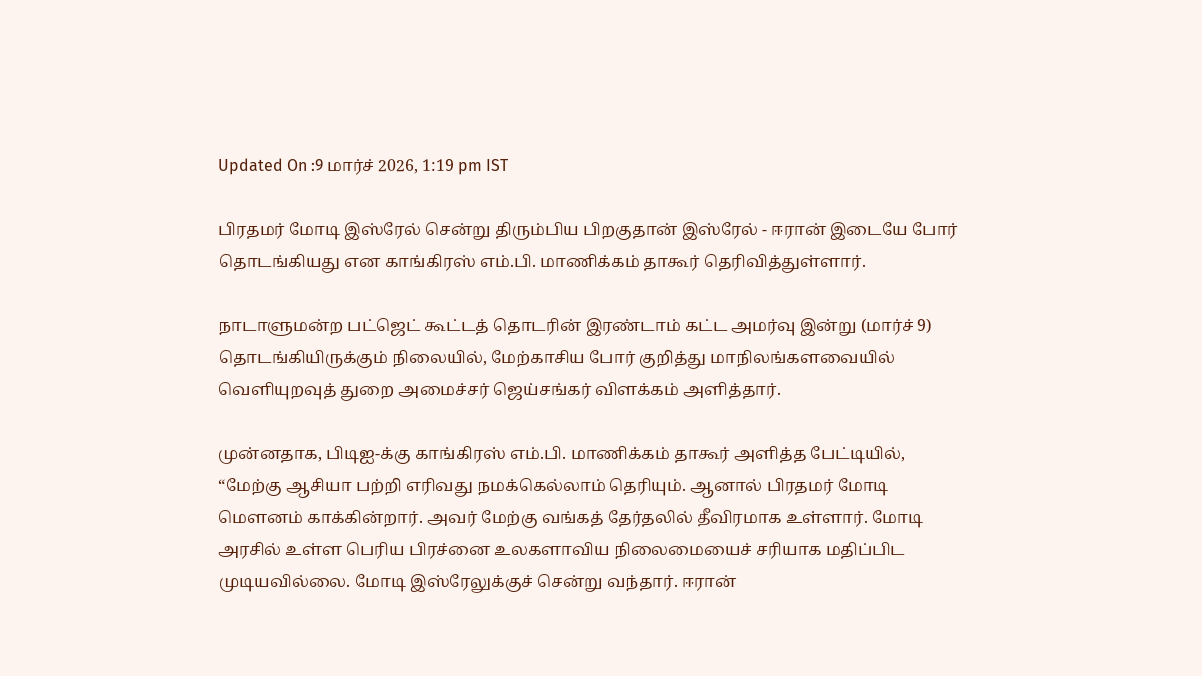Updated On :9 மார்ச் 2026, 1:19 pm IST

பிரதமர் மோடி இஸ்ரேல் சென்று திரும்பிய பிறகுதான் இஸ்ரேல் - ஈரான் இடையே போர் தொடங்கியது என காங்கிரஸ் எம்.பி. மாணிக்கம் தாகூர் தெரிவித்துள்ளார்.

நாடாளுமன்ற பட்ஜெட் கூட்டத் தொடரின் இரண்டாம் கட்ட அமர்வு இன்று (மார்ச் 9) தொடங்கியிருக்கும் நிலையில், மேற்காசிய போர் குறித்து மாநிலங்களவையில் வெளியுறவுத் துறை அமைச்சர் ஜெய்சங்கர் விளக்கம் அளித்தார்.

முன்னதாக, பிடிஐ-க்கு காங்கிரஸ் எம்.பி. மாணிக்கம் தாகூர் அளித்த பேட்டியில், “மேற்கு ஆசியா பற்றி எரிவது நமக்கெல்லாம் தெரியும். ஆனால் பிரதமர் மோடி மௌனம் காக்கின்றார். அவர் மேற்கு வங்கத் தேர்தலில் தீவிரமாக உள்ளார். மோடி அரசில் உள்ள பெரிய பிரச்னை உலகளாவிய நிலைமையைச் சரியாக மதிப்பிட முடியவில்லை. மோடி இஸ்ரேலுக்குச் சென்று வந்தார். ஈரான்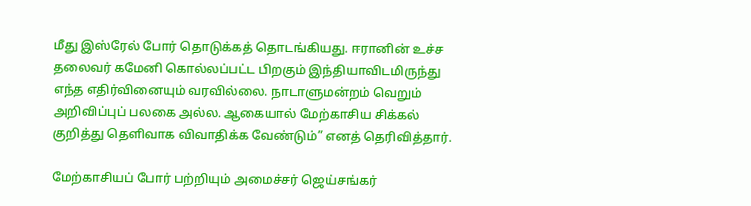மீது இஸ்ரேல் போர் தொடுக்கத் தொடங்கியது. ஈரானின் உச்ச தலைவர் கமேனி கொல்லப்பட்ட பிறகும் இந்தியாவிடமிருந்து எந்த எதிர்வினையும் வரவில்லை. நாடாளுமன்றம் வெறும் அறிவிப்புப் பலகை அல்ல. ஆகையால் மேற்காசிய சிக்கல் குறித்து தெளிவாக விவாதிக்க வேண்டும்” எனத் தெரிவித்தார்.

மேற்காசியப் போர் பற்றியும் அமைச்சர் ஜெய்சங்கர்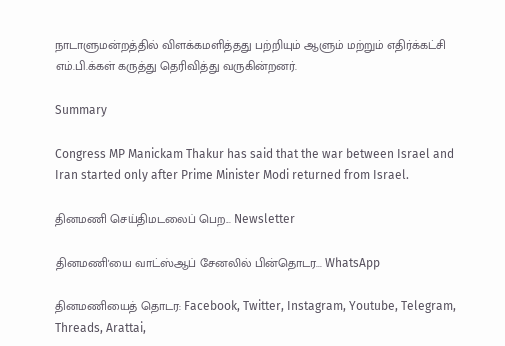நாடாளுமன்றத்தில் விளக்கமளித்தது பற்றியும் ஆளும் மற்றும் எதிர்க்கட்சி எம்.பி.க்கள் கருத்து தெரிவித்து வருகின்றனர்.

Summary

Congress MP Manickam Thakur has said that the war between Israel and Iran started only after Prime Minister Modi returned from Israel.

தினமணி செய்திமடலைப் பெற... Newsletter

தினமணி'யை வாட்ஸ்ஆப் சேனலில் பின்தொடர... WhatsApp

தினமணியைத் தொடர: Facebook, Twitter, Instagram, Youtube, Telegram, Threads, Arattai,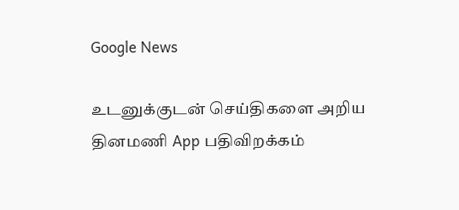Google News

உடனுக்குடன் செய்திகளை அறிய தினமணி App பதிவிறக்கம்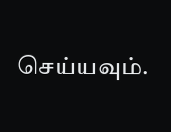செய்யவும்.